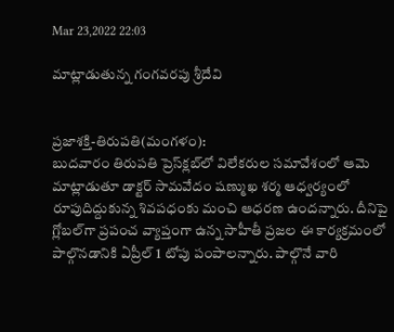Mar 23,2022 22:03

మాట్లాడుతున్న గంగవరపు శ్రీదేవి


ప్రజాశక్తి-తిరుపతి(మంగళం):
బుదవారం తిరుపతి ప్రెస్‌క్లబ్‌లో విలేకరుల సమావేశంలో ఆమె మాట్లాడుతూ డాక్టర్‌ సామవేదం షణ్ముఖ శర్మ ఆధ్వర్యంలో రూపుదిద్దుకున్న శివపధంకు మంచి ఆధరణ ఉందన్నారు. దీనిపై గ్లోబల్‌గా ప్రపంచ వ్యాప్తంగా ఉన్న సాహీతీ ప్రజల ఈ కార్యక్రమంలో పాల్గొనడానికి ఏప్రీల్‌ 1 టోపు పంపాలన్నారు. పాల్గొనే వారి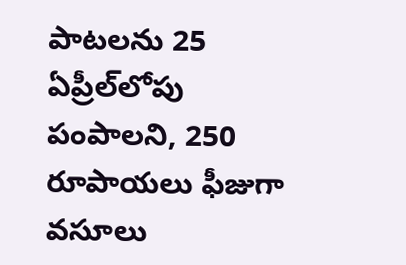పాటలను 25 ఏప్రీల్‌లోపు పంపాలని, 250 రూపాయలు ఫీజుగా వసూలు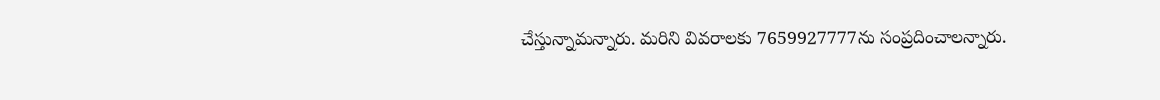చేస్తున్నామన్నారు. మరిని వివరాలకు 7659927777ను సంప్రదించాలన్నారు.